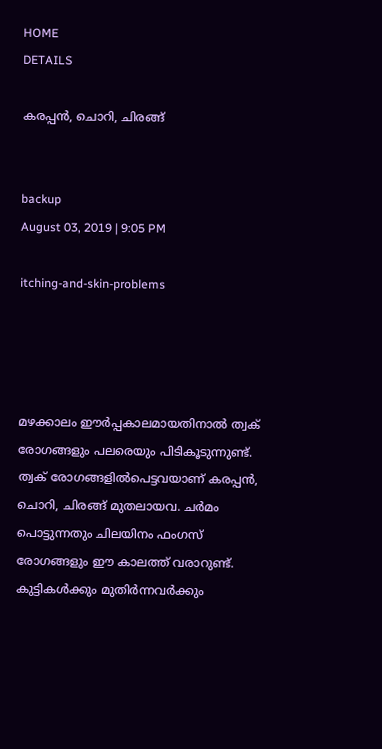HOME
DETAILS

കരപ്പന്‍, ചൊറി, ചിരങ്ങ്


backup
August 03, 2019 | 9:05 PM

itching-and-skin-problems




മഴക്കാലം ഈര്‍പ്പകാലമായതിനാല്‍ ത്വക് രോഗങ്ങളും പലരെയും പിടികൂടുന്നുണ്ട്. ത്വക് രോഗങ്ങളില്‍പെട്ടവയാണ് കരപ്പന്‍, ചൊറി, ചിരങ്ങ് മുതലായവ. ചര്‍മം പൊട്ടുന്നതും ചിലയിനം ഫംഗസ് രോഗങ്ങളും ഈ കാലത്ത് വരാറുണ്ട്. കുട്ടികള്‍ക്കും മുതിര്‍ന്നവര്‍ക്കും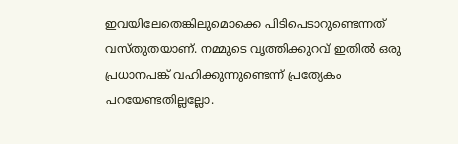ഇവയിലേതെങ്കിലുമൊക്കെ പിടിപെടാറുണ്ടെന്നത് വസ്തുതയാണ്. നമ്മുടെ വൃത്തിക്കുറവ് ഇതില്‍ ഒരു പ്രധാനപങ്ക് വഹിക്കുന്നുണ്ടെന്ന് പ്രത്യേകം പറയേണ്ടതില്ലല്ലോ.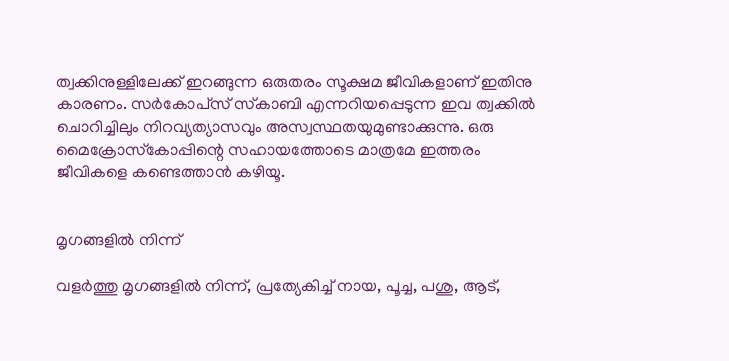ത്വക്കിനുള്ളിലേക്ക് ഇറങ്ങുന്ന ഒരുതരം സൂക്ഷമ ജീവികളാണ് ഇതിനു കാരണം. സര്‍കോപ്‌സ് സ്‌കാബി എന്നറിയപ്പെടുന്ന ഇവ ത്വക്കില്‍ ചൊറിച്ചിലും നിറവ്യത്യാസവും അസ്വസ്ഥതയുമുണ്ടാക്കുന്നു. ഒരു മൈക്രോസ്‌കോപ്പിന്റെ സഹായത്തോടെ മാത്രമേ ഇത്തരം ജീവികളെ കണ്ടെത്താന്‍ കഴിയൂ.


മൃഗങ്ങളില്‍ നിന്ന്

വളര്‍ത്തു മൃഗങ്ങളില്‍ നിന്ന്, പ്രത്യേകിച്ച് നായ, പൂച്ച, പശു, ആട്,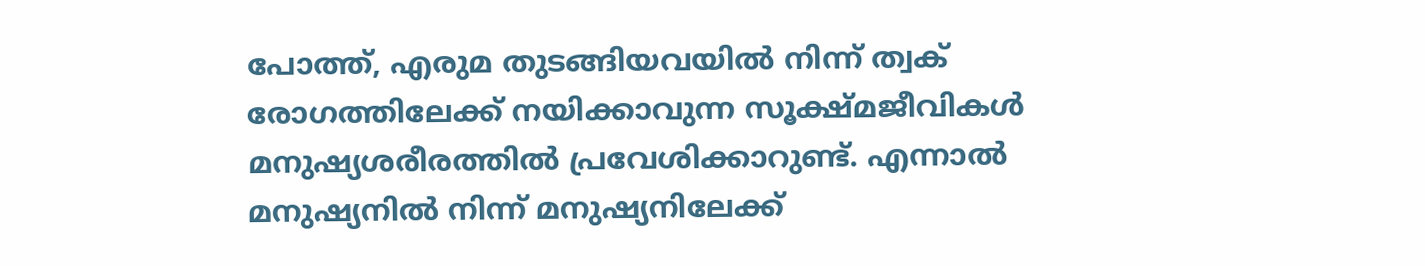പോത്ത്, എരുമ തുടങ്ങിയവയില്‍ നിന്ന് ത്വക് രോഗത്തിലേക്ക് നയിക്കാവുന്ന സൂക്ഷ്മജീവികള്‍ മനുഷ്യശരീരത്തില്‍ പ്രവേശിക്കാറുണ്ട്. എന്നാല്‍ മനുഷ്യനില്‍ നിന്ന് മനുഷ്യനിലേക്ക്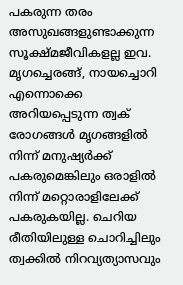പകരുന്ന തരം അസുഖങ്ങളുണ്ടാക്കുന്ന സൂക്ഷ്മജീവികളല്ല ഇവ. മൃഗച്ചെരങ്ങ്, നായച്ചൊറി എന്നൊക്കെ അറിയപ്പെടുന്ന ത്വക് രോഗങ്ങള്‍ മൃഗങ്ങളില്‍ നിന്ന് മനുഷ്യര്‍ക്ക് പകരുമെങ്കിലും ഒരാളില്‍ നിന്ന് മറ്റൊരാളിലേക്ക് പകരുകയില്ല. ചെറിയ രീതിയിലുള്ള ചൊറിച്ചിലും ത്വക്കില്‍ നിറവ്യത്യാസവും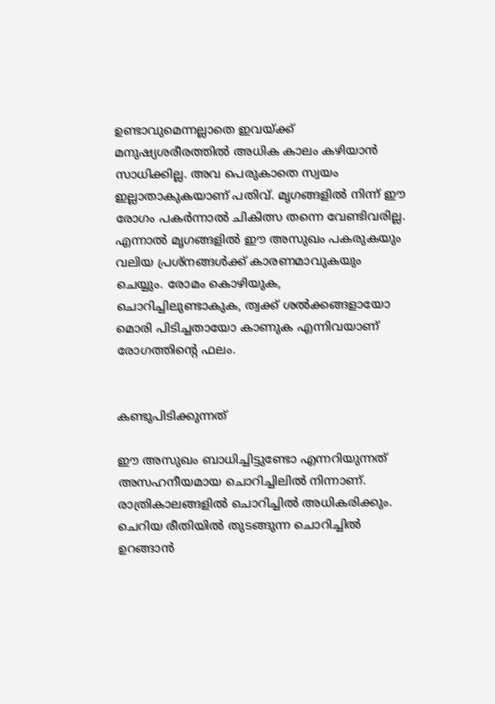ഉണ്ടാവുമെന്നല്ലാതെ ഇവയ്ക്ക് മനുഷ്യശരീരത്തില്‍ അധിക കാലം കഴിയാന്‍ സാധിക്കില്ല. അവ പെരുകാതെ സ്വയം ഇല്ലാതാകുകയാണ് പതിവ്. മൃഗങ്ങളില്‍ നിന്ന് ഈ രോഗം പകര്‍ന്നാല്‍ ചികിത്സ തന്നെ വേണ്ടിവരില്ല. എന്നാല്‍ മൃഗങ്ങളില്‍ ഈ അസുഖം പകരുകയും വലിയ പ്രശ്‌നങ്ങള്‍ക്ക് കാരണമാവുകയും ചെയ്യും. രോമം കൊഴിയുക, ചൊറിച്ചിലുണ്ടാകുക, ത്വക്ക് ശല്‍ക്കങ്ങളായോ മൊരി പിടിച്ചതായോ കാണുക എന്നിവയാണ് രോഗത്തിന്റെ ഫലം.


കണ്ടുപിടിക്കുന്നത്

ഈ അസുഖം ബാധിച്ചിട്ടുണ്ടോ എന്നറിയുന്നത് അസഹനീയമായ ചൊറിച്ചിലില്‍ നിന്നാണ്. രാത്രികാലങ്ങളില്‍ ചൊറിച്ചില്‍ അധികരിക്കും. ചെറിയ രീതിയില്‍ തുടങ്ങുന്ന ചൊറിച്ചില്‍ ഉറങ്ങാന്‍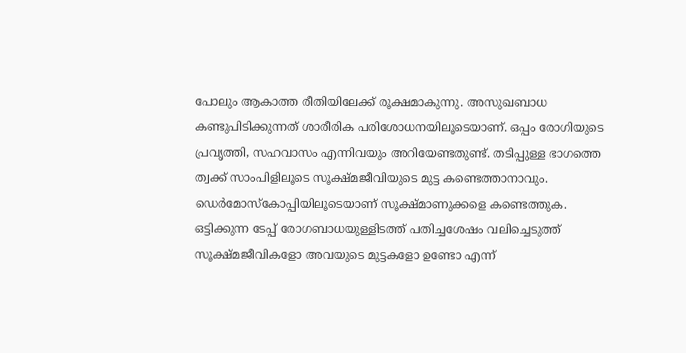പോലും ആകാത്ത രീതിയിലേക്ക് രൂക്ഷമാകുന്നു. അസുഖബാധ കണ്ടുപിടിക്കുന്നത് ശാരീരിക പരിശോധനയിലൂടെയാണ്. ഒപ്പം രോഗിയുടെ പ്രവൃത്തി, സഹവാസം എന്നിവയും അറിയേണ്ടതുണ്ട്. തടിപ്പുള്ള ഭാഗത്തെ ത്വക്ക് സാംപിളിലൂടെ സൂക്ഷ്മജീവിയുടെ മുട്ട കണ്ടെത്താനാവും. ഡെര്‍മോസ്‌കോപ്പിയിലൂടെയാണ് സൂക്ഷ്മാണുക്കളെ കണ്ടെത്തുക. ഒട്ടിക്കുന്ന ടേപ്പ് രോഗബാധയുള്ളിടത്ത് പതിച്ചശേഷം വലിച്ചെടുത്ത് സൂക്ഷ്മജീവികളോ അവയുടെ മുട്ടകളോ ഉണ്ടോ എന്ന്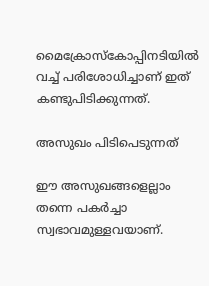മൈക്രോസ്‌കോപ്പിനടിയില്‍ വച്ച് പരിശോധിച്ചാണ് ഇത് കണ്ടുപിടിക്കുന്നത്.

അസുഖം പിടിപെടുന്നത്

ഈ അസുഖങ്ങളെല്ലാം തന്നെ പകര്‍ച്ചാ സ്വഭാവമുള്ളവയാണ്.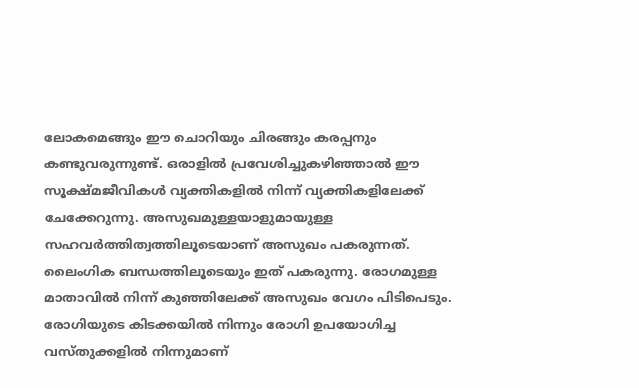ലോകമെങ്ങും ഈ ചൊറിയും ചിരങ്ങും കരപ്പനും കണ്ടുവരുന്നുണ്ട്. ഒരാളില്‍ പ്രവേശിച്ചുകഴിഞ്ഞാല്‍ ഈ സൂക്ഷ്മജീവികള്‍ വ്യക്തികളില്‍ നിന്ന് വ്യക്തികളിലേക്ക് ചേക്കേറുന്നു. അസുഖമുള്ളയാളുമായുള്ള സഹവര്‍ത്തിത്വത്തിലൂടെയാണ് അസുഖം പകരുന്നത്. ലൈംഗിക ബന്ധത്തിലൂടെയും ഇത് പകരുന്നു. രോഗമുള്ള മാതാവില്‍ നിന്ന് കുഞ്ഞിലേക്ക് അസുഖം വേഗം പിടിപെടും.
രോഗിയുടെ കിടക്കയില്‍ നിന്നും രോഗി ഉപയോഗിച്ച വസ്തുക്കളില്‍ നിന്നുമാണ്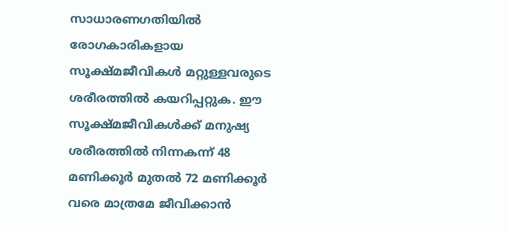സാധാരണഗതിയില്‍ രോഗകാരികളായ സൂക്ഷ്മജീവികള്‍ മറ്റുള്ളവരുടെ ശരീരത്തില്‍ കയറിപ്പറ്റുക. ഈ സൂക്ഷ്മജീവികള്‍ക്ക് മനുഷ്യ ശരീരത്തില്‍ നിന്നകന്ന് 48 മണിക്കൂര്‍ മുതല്‍ 72 മണിക്കൂര്‍ വരെ മാത്രമേ ജീവിക്കാന്‍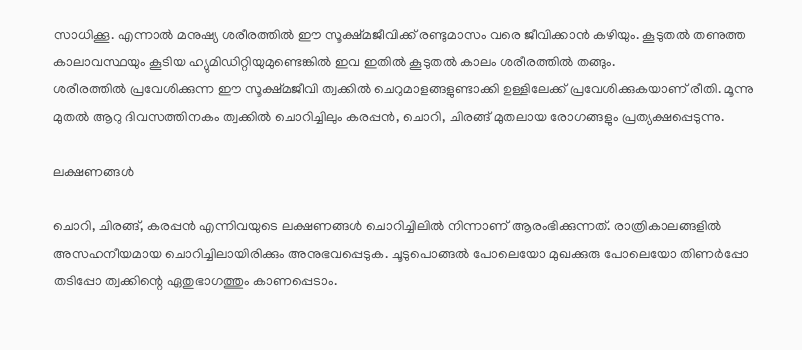സാധിക്കൂ. എന്നാല്‍ മനുഷ്യ ശരീരത്തില്‍ ഈ സൂക്ഷ്മജീവിക്ക് രണ്ടുമാസം വരെ ജീവിക്കാന്‍ കഴിയും. കൂടുതല്‍ തണുത്ത കാലാവസ്ഥയും കൂടിയ ഹ്യുമിഡിറ്റിയുമുണ്ടെങ്കില്‍ ഇവ ഇതില്‍ കൂടുതല്‍ കാലം ശരീരത്തില്‍ തങ്ങും.
ശരീരത്തില്‍ പ്രവേശിക്കുന്ന ഈ സൂക്ഷ്മജീവി ത്വക്കില്‍ ചെറുമാളങ്ങളുണ്ടാക്കി ഉള്ളിലേക്ക് പ്രവേശിക്കുകയാണ് രീതി. മൂന്നു മുതല്‍ ആറു ദിവസത്തിനകം ത്വക്കില്‍ ചൊറിച്ചിലും കരപ്പന്‍, ചൊറി, ചിരങ്ങ് മുതലായ രോഗങ്ങളും പ്രത്യക്ഷപ്പെടുന്നു.

ലക്ഷണങ്ങള്‍

ചൊറി, ചിരങ്ങ്, കരപ്പന്‍ എന്നിവയുടെ ലക്ഷണങ്ങള്‍ ചൊറിച്ചിലില്‍ നിന്നാണ് ആരംഭിക്കുന്നത്. രാത്രികാലങ്ങളില്‍ അസഹനീയമായ ചൊറിച്ചിലായിരിക്കും അനുഭവപ്പെടുക. ചൂടുപൊങ്ങല്‍ പോലെയോ മുഖക്കുരു പോലെയോ തിണര്‍പ്പോ തടിപ്പോ ത്വക്കിന്റെ ഏതുഭാഗത്തും കാണപ്പെടാം.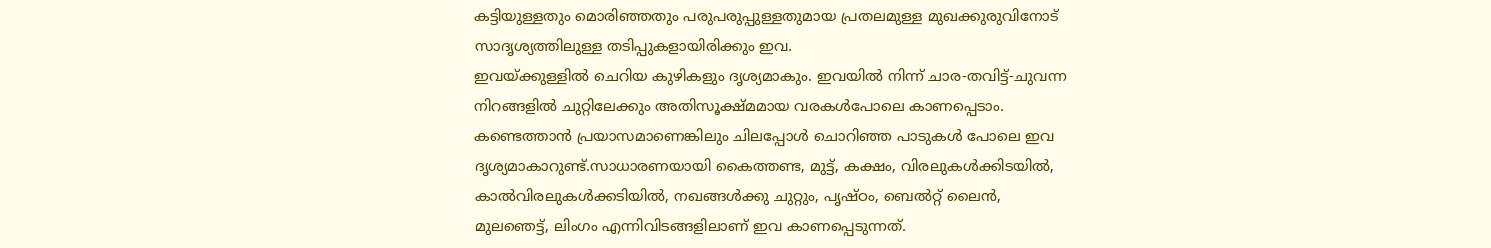കട്ടിയുള്ളതും മൊരിഞ്ഞതും പരുപരുപ്പുള്ളതുമായ പ്രതലമുള്ള മുഖക്കുരുവിനോട് സാദൃശ്യത്തിലുള്ള തടിപ്പുകളായിരിക്കും ഇവ.
ഇവയ്ക്കുള്ളില്‍ ചെറിയ കുഴികളും ദൃശ്യമാകും. ഇവയില്‍ നിന്ന് ചാര-തവിട്ട്-ചുവന്ന നിറങ്ങളില്‍ ചുറ്റിലേക്കും അതിസൂക്ഷ്മമായ വരകള്‍പോലെ കാണപ്പെടാം. കണ്ടെത്താന്‍ പ്രയാസമാണെങ്കിലും ചിലപ്പോള്‍ ചൊറിഞ്ഞ പാടുകള്‍ പോലെ ഇവ ദൃശ്യമാകാറുണ്ട്.സാധാരണയായി കൈത്തണ്ട, മുട്ട്, കക്ഷം, വിരലുകള്‍ക്കിടയില്‍, കാല്‍വിരലുകള്‍ക്കടിയില്‍, നഖങ്ങള്‍ക്കു ചുറ്റും, പൃഷ്ഠം, ബെല്‍റ്റ് ലൈന്‍, മുലഞെട്ട്, ലിംഗം എന്നിവിടങ്ങളിലാണ് ഇവ കാണപ്പെടുന്നത്.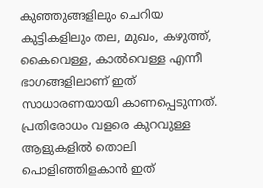കുഞ്ഞുങ്ങളിലും ചെറിയ കുട്ടികളിലും തല, മുഖം, കഴുത്ത്, കൈവെള്ള, കാല്‍വെള്ള എന്നീ ഭാഗങ്ങളിലാണ് ഇത് സാധാരണയായി കാണപ്പെടുന്നത്. പ്രതിരോധം വളരെ കുറവുള്ള ആളുകളില്‍ തൊലി പൊളിഞ്ഞിളകാന്‍ ഇത്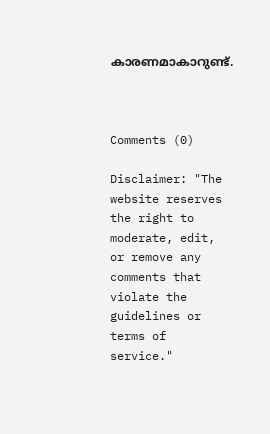കാരണമാകാറുണ്ട്.



Comments (0)

Disclaimer: "The website reserves the right to moderate, edit, or remove any comments that violate the guidelines or terms of service."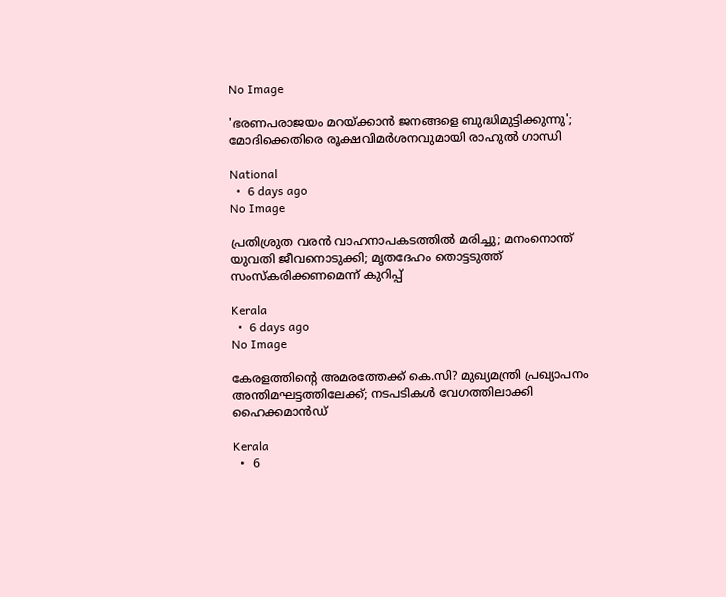No Image

'ഭരണപരാജയം മറയ്ക്കാൻ ജനങ്ങളെ ബുദ്ധിമുട്ടിക്കുന്നു'; മോദിക്കെതിരെ രൂക്ഷവിമർശനവുമായി രാഹുൽ ഗാന്ധി

National
  •  6 days ago
No Image

പ്രതിശ്രുത വരന്‍ വാഹനാപകടത്തില്‍ മരിച്ചു; മനംനൊന്ത് യുവതി ജീവനൊടുക്കി; മൃതദേഹം തൊട്ടടുത്ത് സംസ്‌കരിക്കണമെന്ന് കുറിപ്പ്

Kerala
  •  6 days ago
No Image

കേരളത്തിന്റെ അമരത്തേക്ക് കെ.സി? മുഖ്യമന്ത്രി പ്രഖ്യാപനം അന്തിമഘട്ടത്തിലേക്ക്; നടപടികൾ വേഗത്തിലാക്കി ഹൈക്കമാൻഡ്

Kerala
  •  6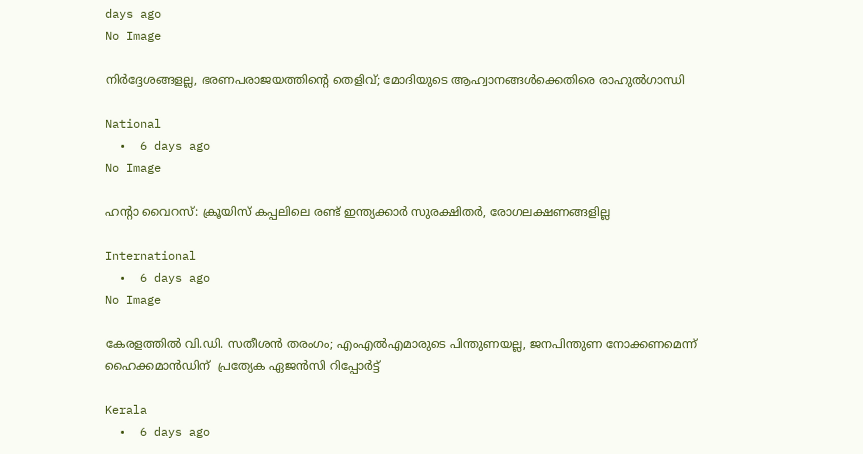days ago
No Image

നിര്‍ദ്ദേശങ്ങളല്ല, ഭരണപരാജയത്തിന്റെ തെളിവ്; മോദിയുടെ ആഹ്വാനങ്ങള്‍ക്കെതിരെ രാഹുല്‍ഗാന്ധി

National
  •  6 days ago
No Image

ഹന്റാ വൈറസ്: ക്രൂയിസ് കപ്പലിലെ രണ്ട് ഇന്ത്യക്കാര്‍ സുരക്ഷിതര്‍, രോഗലക്ഷണങ്ങളില്ല

International
  •  6 days ago
No Image

കേരളത്തിൽ വി.ഡി. സതീശൻ തരംഗം; എംഎൽഎമാരുടെ പിന്തുണയല്ല, ജനപിന്തുണ നോക്കണമെന്ന് ഹൈക്കമാൻഡിന്  പ്രത്യേക ഏജൻസി റിപ്പോർട്ട്

Kerala
  •  6 days ago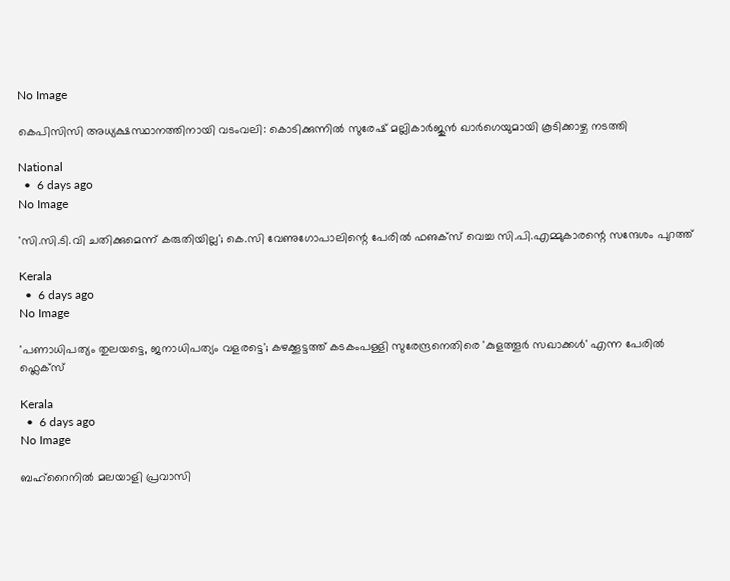No Image

കെപിസിസി അധ്യക്ഷസ്ഥാനത്തിനായി വടംവലി: കൊടിക്കുന്നിൽ സുരേഷ് മല്ലികാർജുൻ ഖാർഗെയുമായി കൂടിക്കാഴ്ച നടത്തി

National
  •  6 days ago
No Image

'സി.സി.ടി.വി ചതിക്കുമെന്ന് കരുതിയില്ല'; കെ.സി വേണുഗോപാലിന്റെ പേരില്‍ ഫഌക്‌സ് വെച്ച സി.പി.എമ്മുകാരന്റെ സന്ദേശം പുറത്ത്

Kerala
  •  6 days ago
No Image

'പണാധിപത്യം തുലയട്ടെ, ജനാധിപത്യം വളരട്ടെ'; കഴക്കൂട്ടത്ത് കടകംപള്ളി സുരേന്ദ്രനെതിരെ 'കുളത്തൂർ സഖാക്കൾ' എന്ന പേരിൽ ഫ്ലെക്സ്

Kerala
  •  6 days ago
No Image

ബഹ്‌റൈനിൽ മലയാളി പ്രവാസി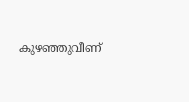കുഴഞ്ഞുവീണ്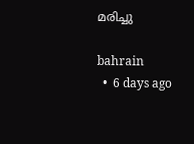മരിച്ചു

bahrain
  •  6 days ago